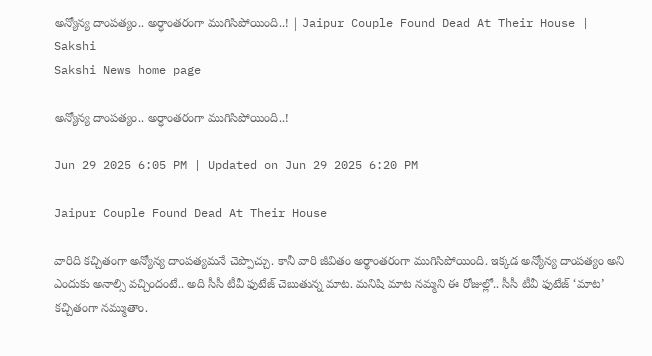అన్యోన్య దాంపత్యం.. అర్ధాంతరంగా ముగిసిపోయింది..! | Jaipur Couple Found Dead At Their House | Sakshi
Sakshi News home page

అన్యోన్య దాంపత్యం.. అర్ధాంతరంగా ముగిసిపోయింది..!

Jun 29 2025 6:05 PM | Updated on Jun 29 2025 6:20 PM

Jaipur Couple Found Dead At Their House

వారిది కచ్చితంగా అన్యోన్య దాంపత్యమనే చెప్పొచ్చు. కానీ వారి జీవితం అర్థాంతరంగా ముగిసిపోయింది. ఇక్కడ అన్యోన్య దాంపత్యం అని ఎందుకు అనాల్సి వచ్చిందంటే.. అది సీసీ టీవీ ఫుటేజ్‌ చెబుతున్న మాట. మనిషి మాట నమ్మని ఈ రోజుల్లో.. సీసీ టీవీ ఫుటేజ్‌ ‘మాట’ కచ్చితంగా నమ్ముతాం.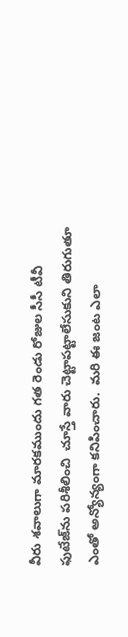వీరు శవాలుగా మారకముందు గత రెండు రోజుల సీసీ టీవీ ఫుటేజ్‌ను పరిశీలించి  చూస్తే వారు చెట్టాపట్టాలేసుకుని తిరుగుతూ ఎంతో అన్యోన్యంగా కనిపించారు.  మరి ఈ జంట ఎలా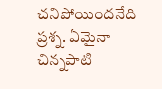చనిపోయిందనేది ప్రశ్న. ఏమైనా  చిన్నపాటి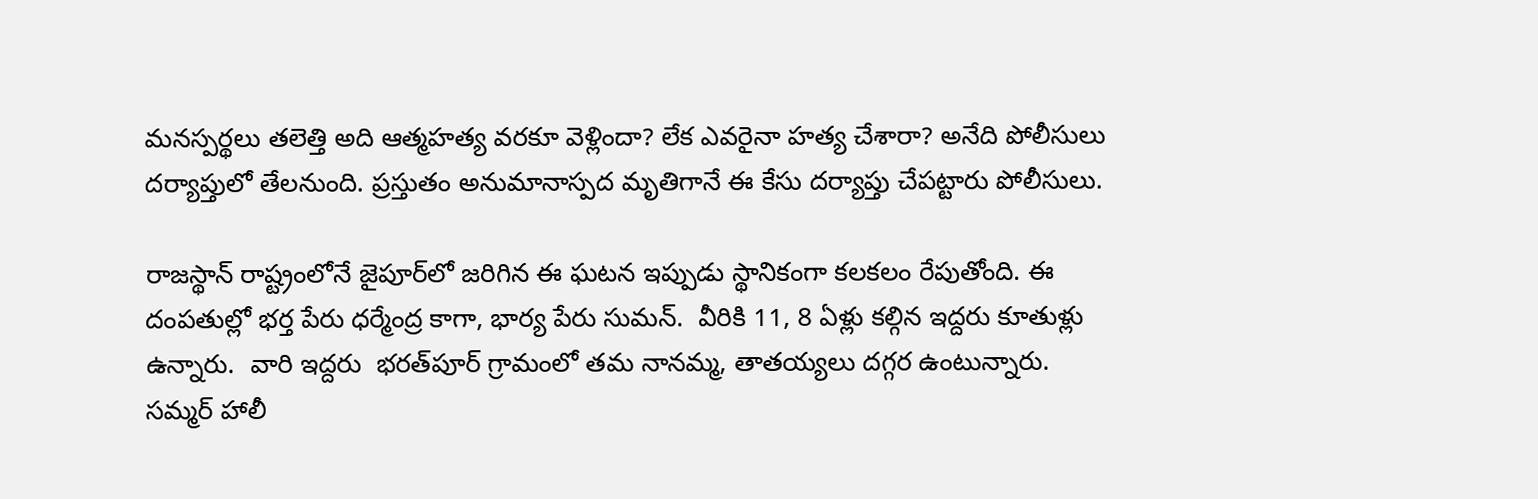మనస్పర్థలు తలెత్తి అది ఆత్మహత్య వరకూ వెళ్లిందా? లేక ఎవరైనా హత్య చేశారా? అనేది పోలీసులు దర్యాప్తులో తేలనుంది. ప్రస్తుతం అనుమానాస్పద మృతిగానే ఈ కేసు దర్యాప్తు చేపట్టారు పోలీసులు.

రాజస్థాన్‌ రాష్ట్రంలోనే జైపూర్‌లో జరిగిన ఈ ఘటన ఇప్పుడు స్థానికంగా కలకలం రేపుతోంది. ఈ దంపతుల్లో భర్త పేరు ధర్మేంద్ర కాగా, భార్య పేరు సుమన్‌.  వీరికి 11, 8 ఏళ్లు కల్గిన ఇద్దరు కూతుళ్లు ఉన్నారు.  వారి ఇద్దరు  భరత్‌పూర్‌ గ్రామంలో తమ నానమ్మ, తాతయ్యలు దగ్గర ఉంటున్నారు. సమ్మర్‌ హాలీ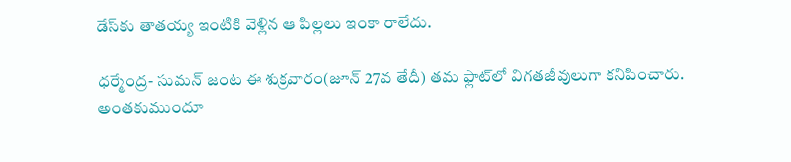డేస్‌కు తాతయ్య ఇంటికి వెళ్లిన ఆ పిల్లలు ఇంకా రాలేదు.

ధర్మేంద్ర- సుమన్‌ జంట ఈ శుక్రవారం(జూన్‌ 27వ తేదీ) తమ ఫ్లాట్‌లో విగతజీవులుగా కనిపించారు. అంతకుముందూ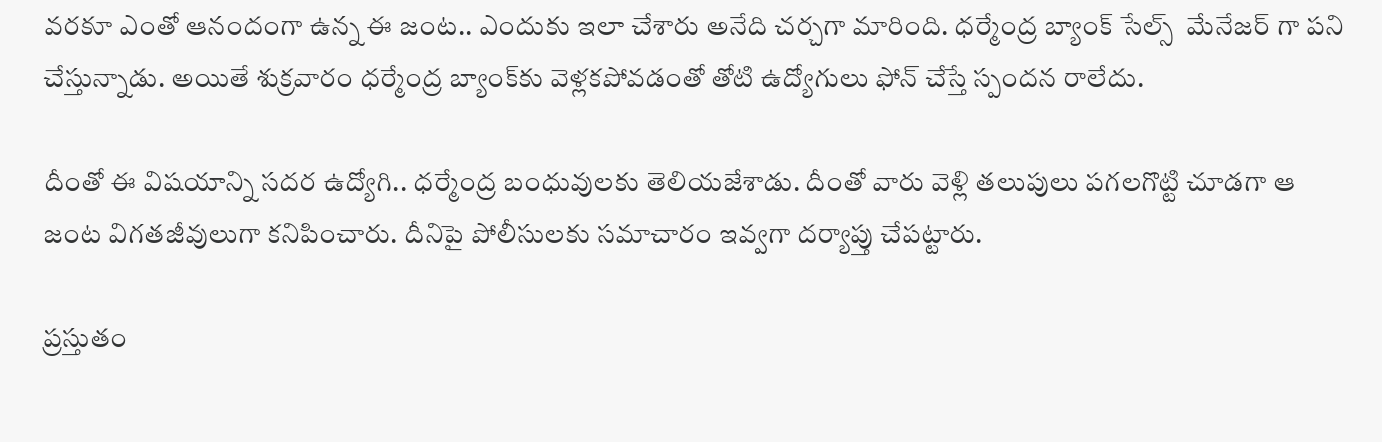వరకూ ఎంతో ఆనందంగా ఉన్న ఈ జంట.. ఎందుకు ఇలా చేశారు అనేది చర్చగా మారింది. ధర్మేంద్ర బ్యాంక్‌ సేల్స్‌  మేనేజర్‌ గా పని చేస్తున్నాడు. అయితే శుక్రవారం ధర్మేంద్ర బ్యాంక్‌కు వెళ్లకపోవడంతో తోటి ఉద్యోగులు ఫోన్‌ చేస్తే స్పందన రాలేదు.

దీంతో ఈ విషయాన్ని సదర ఉద్యోగి.. ధర్మేంద్ర బంధువులకు తెలియజేశాడు. దీంతో వారు వెళ్లి తలుపులు పగలగొట్టి చూడగా ఆ జంట విగతజీవులుగా కనిపించారు. దీనిపై పోలీసులకు సమాచారం ఇవ్వగా దర్యాప్తు చేపట్టారు.

ప్రస్తుతం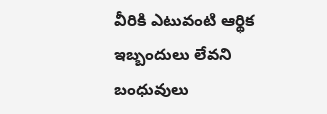వీరికి ఎటువంటి ఆర్థిక ఇబ్బందులు లేవని బంధువులు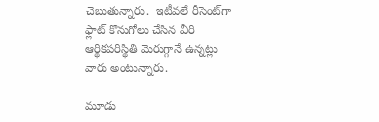చెబుతున్నారు.  ఇటీవలే రీసెంట్‌గా ఫ్లాట్‌ కొనుగోలు చేసిన వీరి ఆర్థికపరిస్థితి మెరుగ్గానే ఉన్నట్లు వారు అంటున్నారు.

మూడు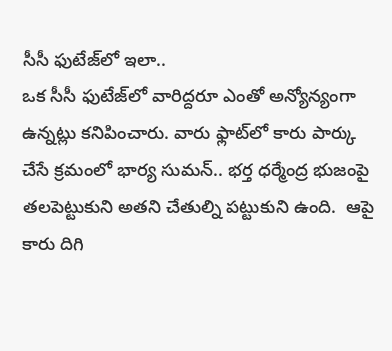సీసీ ఫుటేజ్‌లో ఇలా..
ఒక సీసీ ఫుటేజ్‌లో వారిద్దరూ ఎంతో అన్యోన్యంగా ఉన్నట్లు కనిపించారు. వారు ఫ్లాట్‌లో కారు పార్కు చేసే క్రమంలో భార్య సుమన్‌.. భర్త ధర్మేంద్ర భుజంపై తలపెట్టుకుని అతని చేతుల్ని పట్టుకుని ఉంది.  ఆపై కారు దిగి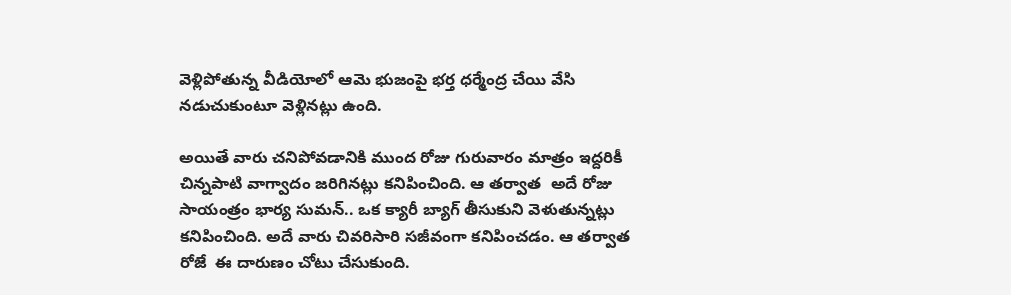వెళ్లిపోతున్న వీడియోలో ఆమె భుజంపై భర్త ధర్మేంద్ర చేయి వేసి నడుచుకుంటూ వెళ్లినట్లు ఉంది.

అయితే వారు చనిపోవడానికి ముంద రోజు గురువారం మాత్రం ఇద్దరికీ చిన్నపాటి వాగ్వాదం జరిగినట్లు కనిపించింది. ఆ తర్వాత  అదే రోజు సాయంత్రం భార్య సుమన్‌.. ఒక క్యారీ బ్యాగ్‌ తీసుకుని వెళుతున్నట్లు కనిపించింది. అదే వారు చివరిసారి సజీవంగా కనిపించడం. ఆ తర్వాత రోజే  ఈ దారుణం చోటు చేసుకుంది.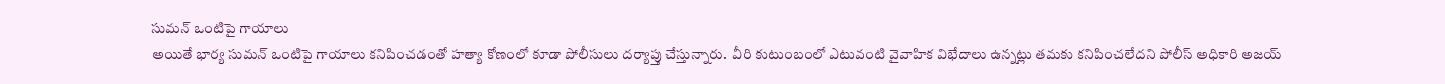సుమన్‌ ఒంటిపై గాయాలు
అయితే భార్య సుమన్‌ ఒంటిపై గాయాలు కనిపించడంతో హత్యా కోణంలో కూడా పోలీసులు దర్యాప్తు చేస్తున్నారు.  వీరి కుటుంబంలో ఎటువంటి వైవాహిక విభేదాలు ఉన్నట్లు తమకు కనిపించలేదని పోలీస్‌ అధికారి అజయ్‌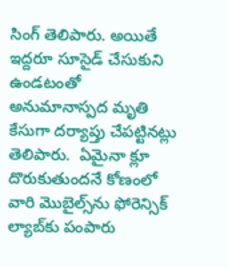సింగ్‌ తెలిపారు. అయితే ఇద్దరూ సూసైడ్‌ చేసుకుని ఉండటంతో అనుమానాస్పద మృతి కేసుగా దర్యాప్తు చేపట్టినట్లు తెలిపారు.  ఏమైనా క్లూ దొరుకుతుందనే కోణంలో వారి మొబైల్స్‌ను ఫోరెన్సిక్‌ ల్యాబ్‌కు పంపారు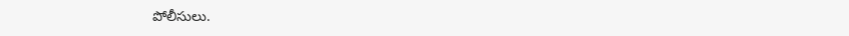పోలీసులు.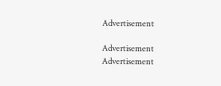Advertisement

Advertisement
Advertisement